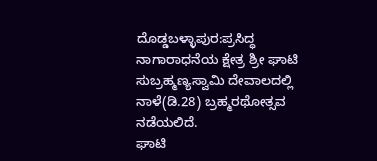ದೊಡ್ಡಬಳ್ಳಾಪುರ:ಪ್ರಸಿದ್ಧ ನಾಗಾರಾಧನೆಯ ಕ್ಷೇತ್ರ ಶ್ರೀ ಘಾಟಿ ಸುಬ್ರಹ್ಮಣ್ಯಸ್ವಾಮಿ ದೇವಾಲದಲ್ಲಿ ನಾಳೆ(ಡಿ.28) ಬ್ರಹ್ಮರಥೋತ್ಸವ ನಡೆಯಲಿದೆ.
ಘಾಟಿ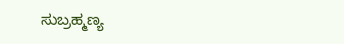ಸುಬ್ರಹ್ಮಣ್ಯ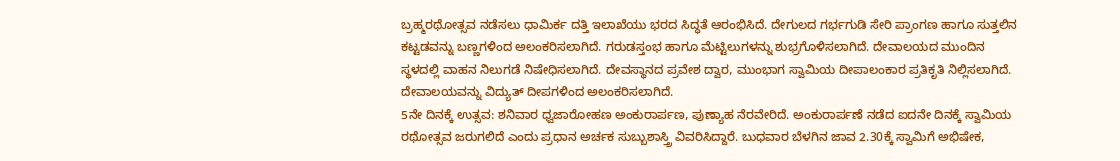ಬ್ರಹ್ಮರಥೋತ್ಸವ ನಡೆಸಲು ಧಾಮಿರ್ಕ ದತ್ತಿ ಇಲಾಖೆಯು ಭರದ ಸಿದ್ಧತೆ ಆರಂಭಿಸಿದೆ. ದೇಗುಲದ ಗರ್ಭಗುಡಿ ಸೇರಿ ಪ್ರಾಂಗಣ ಹಾಗೂ ಸುತ್ತಲಿನ ಕಟ್ಟಡವನ್ನು ಬಣ್ಣಗಳಿಂದ ಅಲಂಕರಿಸಲಾಗಿದೆ. ಗರುಡಸ್ತಂಭ ಹಾಗೂ ಮೆಟ್ಟಿಲುಗಳನ್ನು ಶುಭ್ರಗೊಳಿಸಲಾಗಿದೆ. ದೇವಾಲಯದ ಮುಂದಿನ ಸ್ಥಳದಲ್ಲಿ ವಾಹನ ನಿಲುಗಡೆ ನಿಷೇಧಿಸಲಾಗಿದೆ. ದೇವಸ್ಥಾನದ ಪ್ರವೇಶ ದ್ವಾರ, ಮುಂಭಾಗ ಸ್ವಾಮಿಯ ದೀಪಾಲಂಕಾರ ಪ್ರತಿಕೃತಿ ನಿಲ್ಲಿಸಲಾಗಿದೆ. ದೇವಾಲಯವನ್ನು ವಿದ್ಯುತ್ ದೀಪಗಳಿಂದ ಅಲಂಕರಿಸಲಾಗಿದೆ.
5ನೇ ದಿನಕ್ಕೆ ಉತ್ಸವ: ಶನಿವಾರ ಧ್ವಜಾರೋಹಣ ಅಂಕುರಾರ್ಪಣ, ಪುಣ್ಯಾಹ ನೆರವೇರಿದೆ. ಅಂಕುರಾರ್ಪಣೆ ನಡೆದ ಐದನೇ ದಿನಕ್ಕೆ ಸ್ವಾಮಿಯ ರಥೋತ್ಸವ ಜರುಗಲಿದೆ ಎಂದು ಪ್ರಧಾನ ಅರ್ಚಕ ಸುಬ್ಬುಶಾಸ್ತ್ರಿ ವಿವರಿಸಿದ್ದಾರೆ. ಬುಧವಾರ ಬೆಳಗಿನ ಜಾವ 2.30ಕ್ಕೆ ಸ್ವಾಮಿಗೆ ಅಭಿಷೇಕ,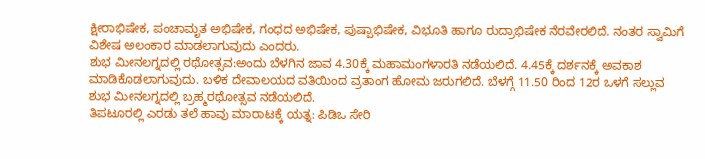ಕ್ಷೀರಾಭಿಷೇಕ, ಪಂಚಾಮೃತ ಅಭಿಷೇಕ, ಗಂಧದ ಅಭಿಷೇಕ, ಪುಷ್ಪಾಭಿಷೇಕ, ವಿಭೂತಿ ಹಾಗೂ ರುದ್ರಾಭಿಷೇಕ ನೆರವೇರಲಿದೆ. ನಂತರ ಸ್ವಾಮಿಗೆ ವಿಶೇಷ ಅಲಂಕಾರ ಮಾಡಲಾಗುವುದು ಎಂದರು.
ಶುಭ ಮೀನಲಗ್ನದಲ್ಲಿ ರಥೋತ್ಸವ:ಅಂದು ಬೆಳಗಿನ ಜಾವ 4.30ಕ್ಕೆ ಮಹಾಮಂಗಳಾರತಿ ನಡೆಯಲಿದೆ. 4.45ಕ್ಕೆ ದರ್ಶನಕ್ಕೆ ಅವಕಾಶ ಮಾಡಿಕೊಡಲಾಗುವುದು. ಬಳಿಕ ದೇವಾಲಯದ ವತಿಯಿಂದ ವ್ರತಾಂಗ ಹೋಮ ಜರುಗಲಿದೆ. ಬೆಳಗ್ಗೆ 11.50 ರಿಂದ 12ರ ಒಳಗೆ ಸಲ್ಲುವ ಶುಭ ಮೀನಲಗ್ನದಲ್ಲಿ ಬ್ರಹ್ಮರಥೋತ್ಸವ ನಡೆಯಲಿದೆ.
ತಿಪಟೂರಲ್ಲಿ ಎರಡು ತಲೆ ಹಾವು ಮಾರಾಟಕ್ಕೆ ಯತ್ನ: ಪಿಡಿಒ ಸೇರಿ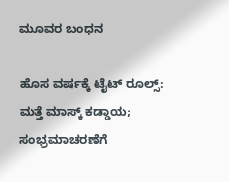ಮೂವರ ಬಂಧನ

ಹೊಸ ವರ್ಷಕ್ಕೆ ಟೈಟ್ ರೂಲ್ಸ್: ಮತ್ತೆ ಮಾಸ್ಕ್ ಕಡ್ಡಾಯ; ಸಂಭ್ರಮಾಚರಣೆಗೆ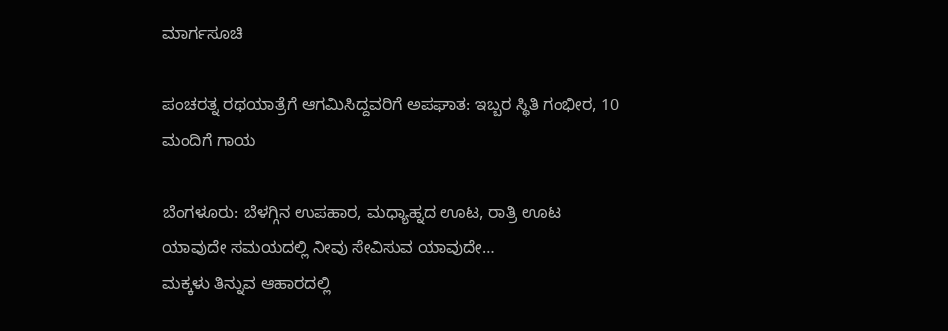ಮಾರ್ಗಸೂಚಿ

ಪಂಚರತ್ನ ರಥಯಾತ್ರೆಗೆ ಆಗಮಿಸಿದ್ದವರಿಗೆ ಅಪಘಾತ: ಇಬ್ಬರ ಸ್ಥಿತಿ ಗಂಭೀರ, 10 ಮಂದಿಗೆ ಗಾಯ

ಬೆಂಗಳೂರು: ಬೆಳಗ್ಗಿನ ಉಪಹಾರ, ಮಧ್ಯಾಹ್ನದ ಊಟ, ರಾತ್ರಿ ಊಟ ಯಾವುದೇ ಸಮಯದಲ್ಲಿ ನೀವು ಸೇವಿಸುವ ಯಾವುದೇ…
ಮಕ್ಕಳು ತಿನ್ನುವ ಆಹಾರದಲ್ಲಿ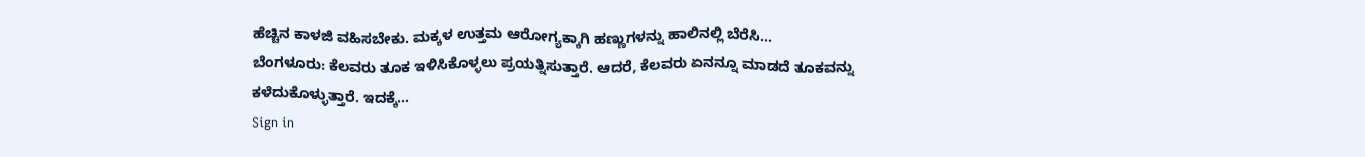ಹೆಚ್ಚಿನ ಕಾಳಜಿ ವಹಿಸಬೇಕು. ಮಕ್ಕಳ ಉತ್ತಮ ಆರೋಗ್ಯಕ್ಕಾಗಿ ಹಣ್ಣುಗಳನ್ನು ಹಾಲಿನಲ್ಲಿ ಬೆರೆಸಿ…
ಬೆಂಗಳೂರು: ಕೆಲವರು ತೂಕ ಇಳಿಸಿಕೊಳ್ಳಲು ಪ್ರಯತ್ನಿಸುತ್ತಾರೆ. ಆದರೆ, ಕೆಲವರು ಏನನ್ನೂ ಮಾಡದೆ ತೂಕವನ್ನು ಕಳೆದುಕೊಳ್ಳುತ್ತಾರೆ. ಇದಕ್ಕೆ…
Sign in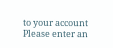to your account
Please enter an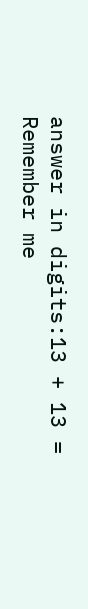answer in digits:13 + 13 =
Remember me